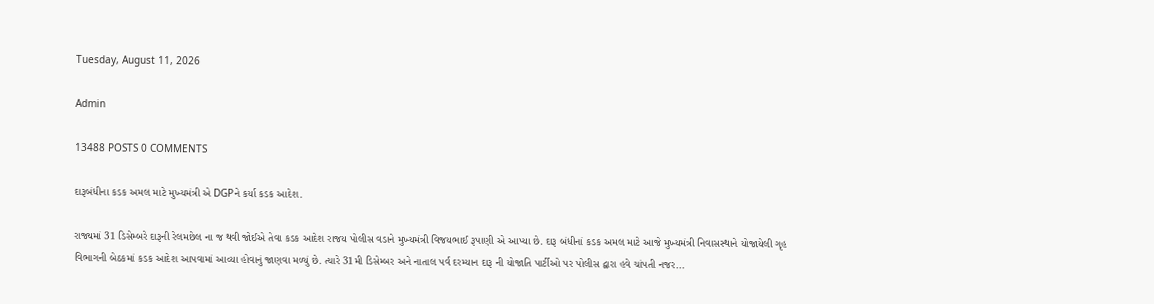Tuesday, August 11, 2026

Admin

13488 POSTS 0 COMMENTS

દારૂબંધીના કડક અમલ માટે મુખ્યમંત્રી એ DGPને કર્યા કડક આદેશ.

રાજ્યમાં 31 ડિસેમ્બરે દારૂની રેલમછેલ ના જ થવી જોઈએ તેવા કડક આદેશ રાજય પોલીસ વડાને મુખ્યમંત્રી વિજયભાઈ રૂપાણી એ આપ્યા છે. દારૂ બંધીનાં કડક અમલ માટે આજે મુખ્યમંત્રી નિવાસસ્થાને યોજાયેલી ગૃહ વિભાગની બેઠકમાં કડક આદેશ આપવામાં આવ્યા હોવાનું જાણવા મળ્યું છે. ત્યારે 31મી ડિસેમ્બર અને નાતાલ પર્વ દરમ્યાન દારૂ ની યોજાતિ પાર્ટીઓ પર પોલીસ દ્વારા હવે ચાંપતી નજર...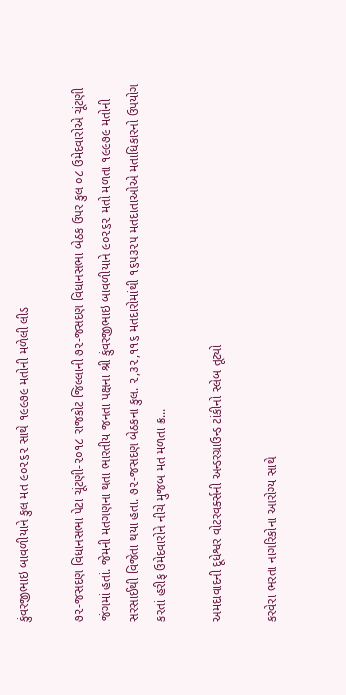કુંવરજીભાઇ બાવળીયાને કુલ મત ૯૦૨૬૨ સાથે ૧૯૯૭૯ મતોની મળેલી લીડ

૭૨-જસદણ વિધાનસભા પેટા ચૂંટણી-૨૦૧૮ રાજકોટ જિલ્લાની ૭૨-જસદણ વિધાનસભા બેઠક ઉપર કુલ ૦૮ ઉમેદવારોએ ચૂંટણી જંગમાં હતાં. જેમની મતગણના થતા ભારતીય જનતા પક્ષના શ્રી કુંવરજીભાઇ બાવળીયાને ૯૦૨૬૨ મતો મળતા ૧૯૯૭૯ મતોની સરસાઈથી વિજેતા થયા હતા. ૭૨-જસદણ બેઠકના કુલ. ૨,૩૨,૧૧૬ મતદારોમાંથી ૧૬૫૩૨૫ મતદાતાઓએ મતાધિકારનો ઉપયોગ કરતાં હરીફ ઉમેદવારોને નીચે મુજબ મત મળતા ક્ર...

અમદાવાદની દૂધેશ્વર વોટરવર્ક્સની અન્ડરગ્રાઉન્ડ ટાંકીનો સ્લેબ તૂટ્યો

કરવેરા ભરતા નાગરિકોના આરોગ્ય સાથે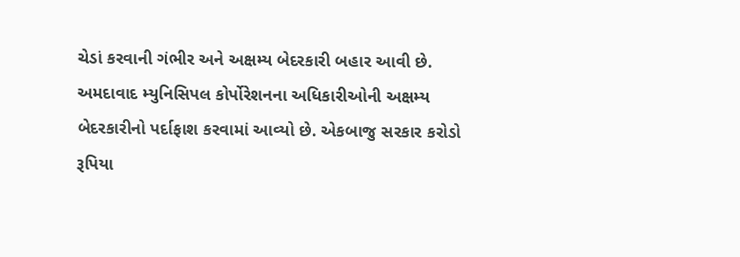ચેડાં કરવાની ગંભીર અને અક્ષમ્ય બેદરકારી બહાર આવી છે. અમદાવાદ મ્યુનિસિપલ કોર્પોરેશનના અધિકારીઓની અક્ષમ્ય બેદરકારીનો પર્દાફાશ કરવામાં આવ્યો છે. એકબાજુ સરકાર કરોડો રૂપિયા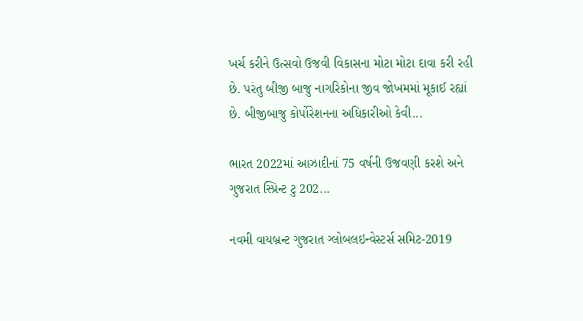ખર્ચ કરીને ઉત્સવો ઉજવી વિકાસના મોટા મોટા દાવા કરી રહી છે. પરંતુ બીજી બાજુ નાગરિકોના જીવ જોખમમાં મૂકાઈ રહ્યાં છે. બીજીબાજુ કોર્પોરેશનના અધિકારીઓ કેવી...

ભારત 2022માં આઝાદીનાં 75 વર્ષની ઉજવણી કરશે અને ગુજરાત સ્પ્રિન્ટ ટુ 202...

નવમી વાયબ્રન્ટ ગુજરાત ગ્લોબલઇન્વેસ્ટર્સ સમિટ-2019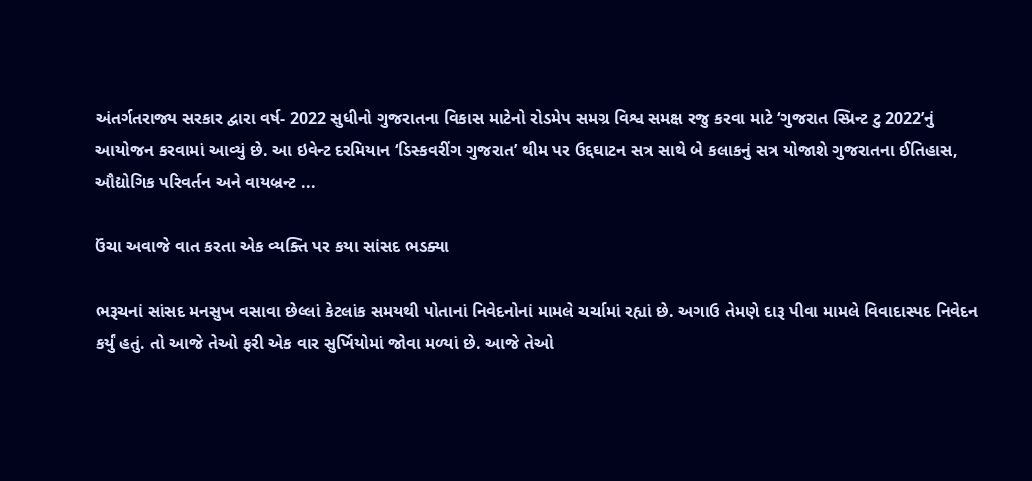અંતર્ગતરાજ્ય સરકાર દ્વારા વર્ષ- 2022 સુધીનો ગુજરાતના વિકાસ માટેનો રોડમેપ સમગ્ર વિશ્વ સમક્ષ રજુ કરવા માટે ‘ગુજરાત સ્પ્રિન્ટ ટુ 2022’નું આયોજન કરવામાં આવ્યું છે. આ ઇવેન્ટ દરમિયાન ‘ડિસ્કવરીંગ ગુજરાત’ થીમ પર ઉદ્દઘાટન સત્ર સાથે બે કલાકનું સત્ર યોજાશે ગુજરાતના ઈતિહાસ, ઔદ્યોગિક પરિવર્તન અને વાયબ્રન્ટ ...

ઉંચા અવાજે વાત કરતા એક વ્યક્તિ પર કયા સાંસદ ભડક્યા

ભરૂચનાં સાંસદ મનસુખ વસાવા છેલ્લાં કેટલાંક સમયથી પોતાનાં નિવેદનોનાં મામલે ચર્ચામાં રહ્યાં છે. અગાઉ તેમણે દારૂ પીવા મામલે વિવાદાસ્પદ નિવેદન કર્યું હતું. તો આજે તેઓ ફરી એક વાર સુર્ખિયોમાં જોવા મળ્યાં છે. આજે તેઓ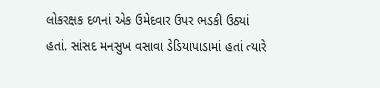લોકરક્ષક દળનાં એક ઉમેદવાર ઉપર ભડકી ઉઠ્યાં હતાં. સાંસદ મનસુખ વસાવા ડેડિયાપાડામાં હતાં ત્યારે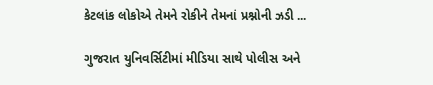કેટલાંક લોકોએ તેમને રોકીને તેમનાં પ્રશ્નોની ઝડી ...

ગુજરાત યુનિવર્સિટીમાં મીડિયા સાથે પોલીસ અને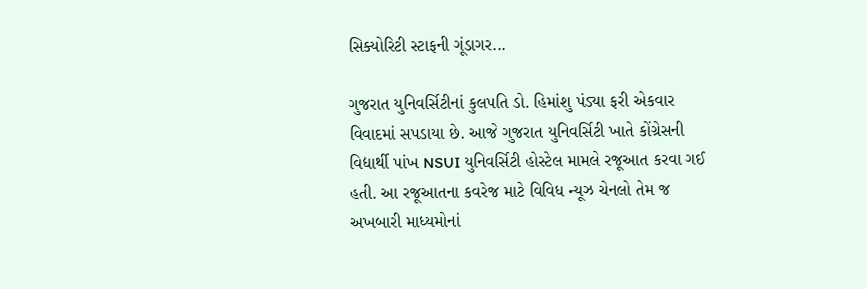સિક્યોરિટી સ્ટાફની ગૂંડાગર...

ગુજરાત યુનિવર્સિટીનાં કુલપતિ ડો. હિમાંશુ પંડ્યા ફરી એકવાર વિવાદમાં સપડાયા છે. આજે ગુજરાત યુનિવર્સિટી ખાતે કોંગ્રેસની વિદ્યાર્થી પાંખ NSUI યુનિવર્સિટી હોસ્ટેલ મામલે રજૂઆત કરવા ગઈ હતી. આ રજૂઆતના કવરેજ માટે વિવિધ ન્યૂઝ ચેનલો તેમ જ અખબારી માધ્યમોનાં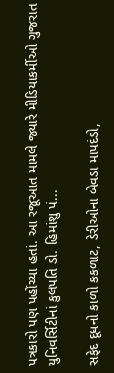પત્રકારો પણ પહોંચ્યા હતાં. આ રજૂઆત મામલે જ્યારે મીડિયાકર્મીઓ ગુજરાત યુનિવર્સિટીનાં કુલપતિ ડો. હિમાંશુ પં...

સફેદ દૂધનો કાળો કકળાટ, ડેરીઓના બેવડા માપદંડો,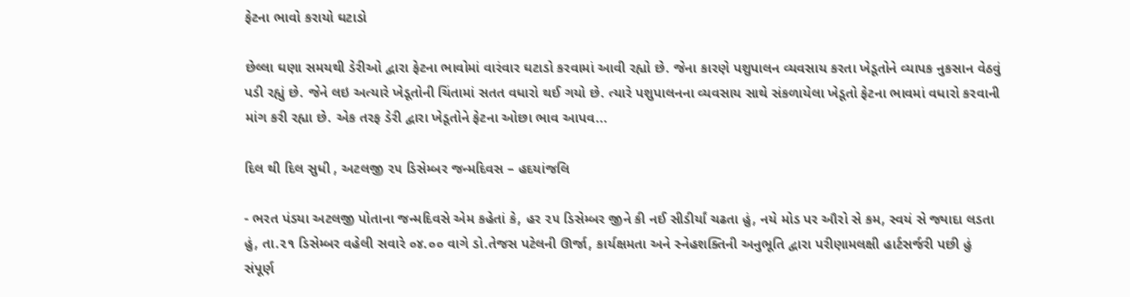ફેટના ભાવો કરાયો ઘટાડો

છેલ્લા ઘણા સમયથી ડેરીઓ દ્વારા ફેટના ભાવોમાં વારંવાર ઘટાડો કરવામાં આવી રહ્યો છે. જેના કારણે પશુપાલન વ્યવસાય કરતા ખેડૂતોને વ્યાપક નુકસાન વેઠવું પડી રહ્યું છે. જેને લઇ અત્યારે ખેડૂતોની ચિંતામાં સતત વધારો થઈ ગયો છે. ત્યારે પશુપાલનના વ્યવસાય સાથે સંકળાયેલા ખેડૂતો ફેટના ભાવમાં વધારો કરવાની માંગ કરી રહ્યા છે. એક તરફ ડેરી દ્વારા ખેડૂતોને ફેટના ઓછા ભાવ આપવ...

દિલ થી દિલ સુધી , અટલજી ૨૫ ડિસેમ્બર જન્મદિવસ – હદયાંજલિ

- ભરત પંડયા અટલજી પોતાના જન્મદિવસે એમ કહેતાં કે, હર ૨૫ ડિસેમ્બર જીને કી નઈ સીડીર્યાં ચઢતા હું, નયે મોડ પર ઔરો સે કમ, સ્વયં સે જ્યાદા લડતા હું, તા.૨૧ ડિસેમ્બર વહેલી સવારે ૦૪.૦૦ વાગે ડો.તેજસ પટેલની ઊર્જા, કાર્યક્ષમતા અને સ્નેહશક્તિની અનુભૂતિ દ્વારા પરીણામલક્ષી હાર્ટસર્જરી પછી હું સંપૂર્ણ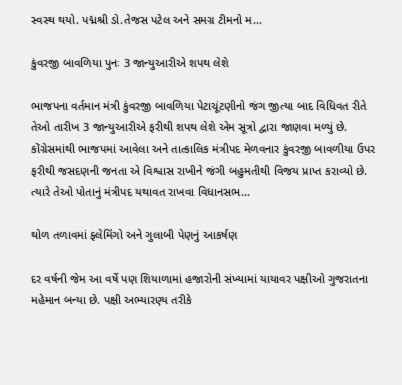સ્વસ્થ થયો. પદ્મશ્રી ડો.તેજસ પટેલ અને સમગ્ર ટીમનો મ...

કુંવરજી બાવળિયા પુનઃ 3 જાન્યુઆરીએ શપથ લેશે

ભાજપના વર્તમાન મંત્રી કુંવરજી બાવળિયા પેટાચૂંટણીનો જંગ જીત્યા બાદ વિધિવત રીતે તેઓ તારીખ 3 જાન્યુઆરીએ ફરીથી શપથ લેશે એમ સૂત્રો દ્વારા જાણવા મળ્યું છે. કોંગ્રેસમાંથી ભાજપમાં આવેલા અને તાત્કાલિક મંત્રીપદ મેળવનાર કુંવરજી બાવળીયા ઉપર ફરીથી જસદણની જનતા એ વિશ્વાસ રાખીને જંગી બહુમતીથી વિજય પ્રાપ્ત કરાવ્યો છે. ત્યારે તેઓ પોતાનું મંત્રીપદ યથાવત રાખવા વિધાનસભ...

થોળ તળાવમાં ફ્લેમિંગો અને ગુલાબી પેણનું આકર્ષણ

દર વર્ષની જેમ આ વર્ષે પણ શિયાળામાં હજારોની સંખ્યામાં યાયાવર પક્ષીઓ ગુજરાતના મહેમાન બન્યા છે. પક્ષી અભ્યારણ્ય તરીકે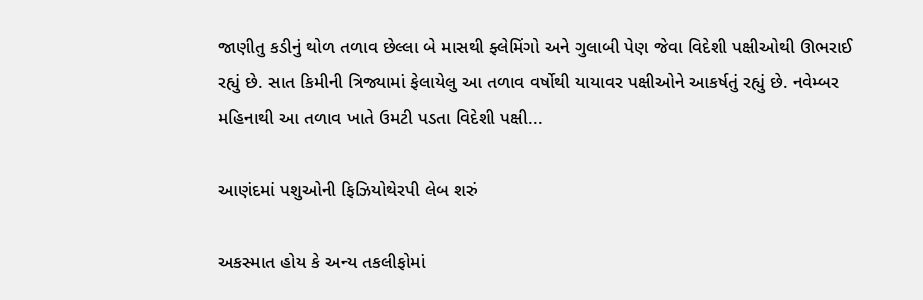જાણીતુ કડીનું થોળ તળાવ છેલ્લા બે માસથી ફ્લેમિંગો અને ગુલાબી પેણ જેવા વિદેશી પક્ષીઓથી ઊભરાઈ રહ્યું છે. સાત કિમીની ત્રિજ્યામાં ફેલાયેલુ આ તળાવ વર્ષોથી યાયાવર પક્ષીઓને આકર્ષતું રહ્યું છે. નવેમ્બર મહિનાથી આ તળાવ ખાતે ઉમટી પડતા વિદેશી પક્ષી...

આણંદમાં પશુઓની ફિઝિયોથેરપી લેબ શરું

અકસ્માત હોય કે અન્ય તકલીફોમાં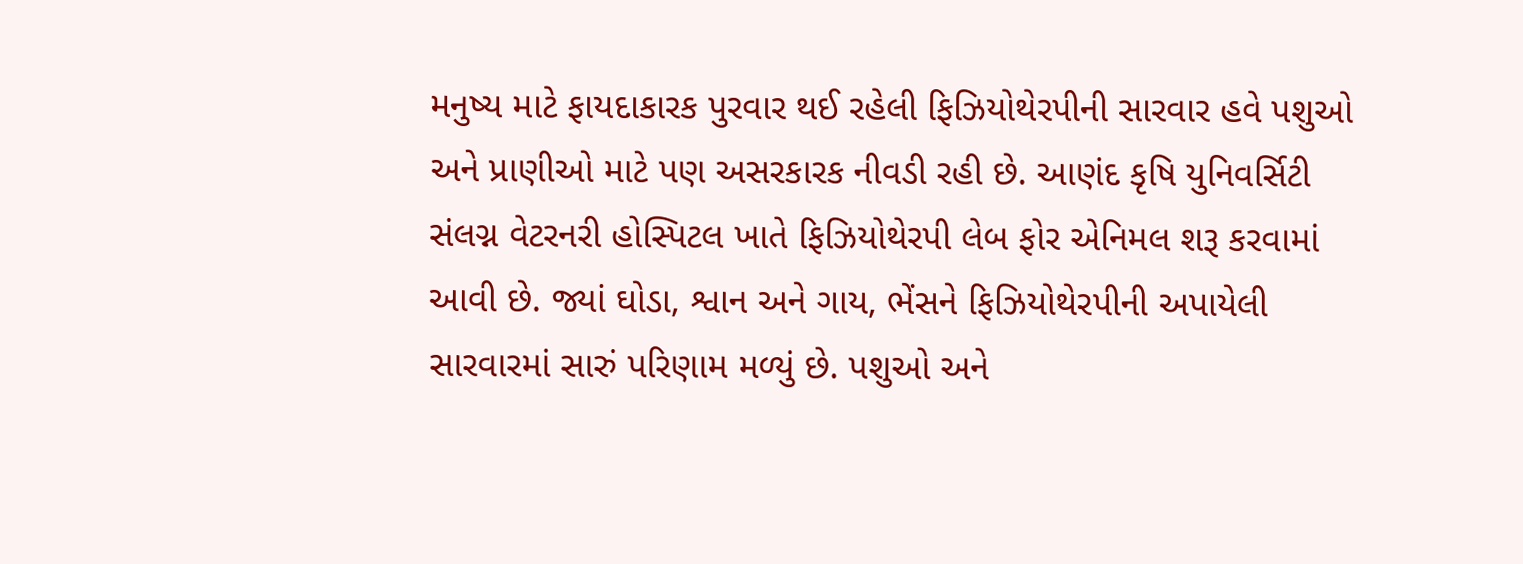મનુષ્ય માટે ફાયદાકારક પુરવાર થઈ રહેલી ફિઝિયોથેરપીની સારવાર હવે પશુઓ અને પ્રાણીઓ માટે પણ અસરકારક નીવડી રહી છે. આણંદ કૃષિ યુનિવર્સિટી સંલગ્ન વેટરનરી હોસ્પિટલ ખાતે ફિઝિયોથેરપી લેબ ફોર એનિમલ શરૂ કરવામાં આવી છે. જ્યાં ઘોડા, શ્વાન અને ગાય, ભેંસને ફિઝિયોથેરપીની અપાયેલી સારવારમાં સારું પરિણામ મળ્યું છે. પશુઓ અને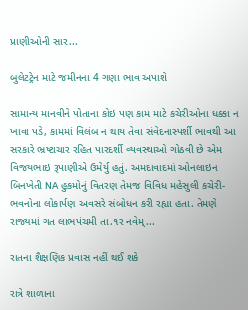પ્રાણીઓની સાર...

બુલેટટ્રેન માટે જમીનના 4 ગણા ભાવ અપાશે

સામાન્ય માનવીને પોતાના કોઇ પણ કામ માટે કચેરીઓના ધક્કા ન ખાવા પડે, કામમાં વિલંબ ન થાય તેવા સંવેદનાસ્પર્શી ભાવથી આ સરકારે ભ્રષ્ટાચાર રહિત પારદર્શી વ્યવસ્થાઓ ગોઠવી છે એમ વિજયભાઇ રૂપાણીએ ઉમેર્યુ હતું. અમદાવાદમાં ઓનલાઇન બિનખેતી NA હુકમોનું વિતરણ તેમજ વિવિધ મહેસુલી કચેરી-ભવનોના લોકાર્પણ અવસરે સંબોધન કરી રહ્યા હતા. તેમણે રાજ્યમાં ગત લાભપંચમી તા.૧ર નવેમ્...

રાતના શૈક્ષણિક પ્રવાસ નહીં થઈ શકે

રાત્રે શાળાના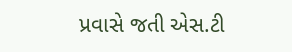પ્રવાસે જતી એસ.ટી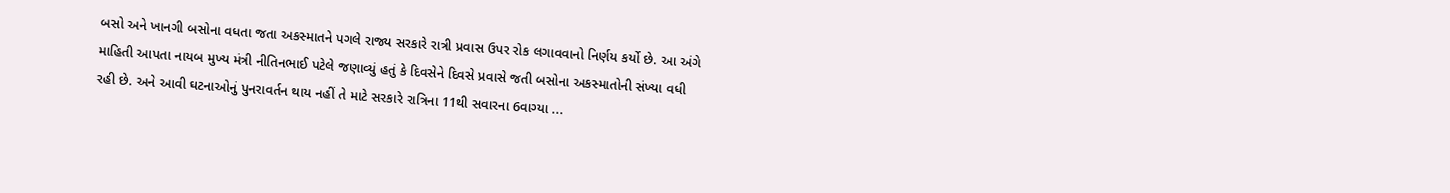બસો અને ખાનગી બસોના વધતા જતા અકસ્માતને પગલે રાજ્ય સરકારે રાત્રી પ્રવાસ ઉપર રોક લગાવવાનો નિર્ણય કર્યો છે. આ અંગે માહિતી આપતા નાયબ મુખ્ય મંત્રી નીતિનભાઈ પટેલે જણાવ્યું હતું કે દિવસેને દિવસે પ્રવાસે જતી બસોના અકસ્માતોની સંખ્યા વધી રહી છે. અને આવી ઘટનાઓનું પુનરાવર્તન થાય નહીં તે માટે સરકારે રાત્રિના 11થી સવારના 6વાગ્યા ...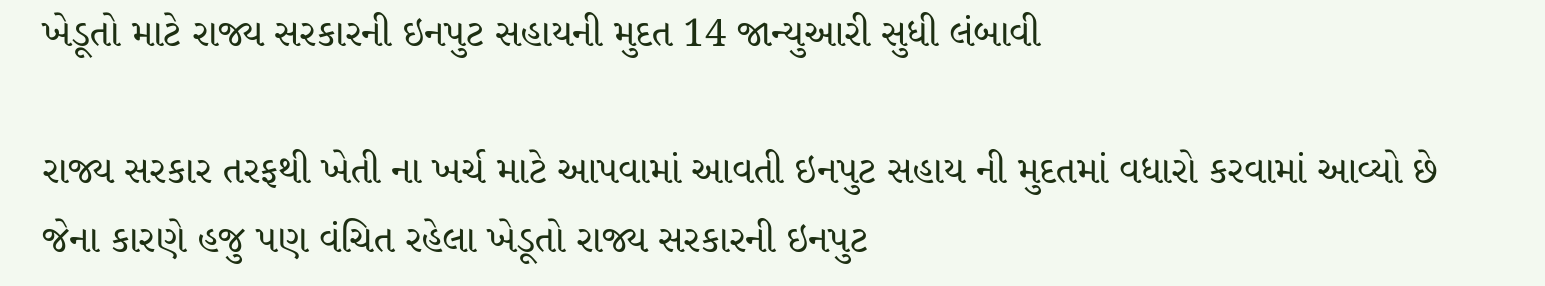ખેડૂતો માટે રાજ્ય સરકારની ઇનપુટ સહાયની મુદત 14 જાન્યુઆરી સુધી લંબાવી

રાજ્ય સરકાર તરફથી ખેતી ના ખર્ચ માટે આપવામાં આવતી ઇનપુટ સહાય ની મુદતમાં વધારો કરવામાં આવ્યો છે જેના કારણે હજુ પણ વંચિત રહેલા ખેડૂતો રાજ્ય સરકારની ઇનપુટ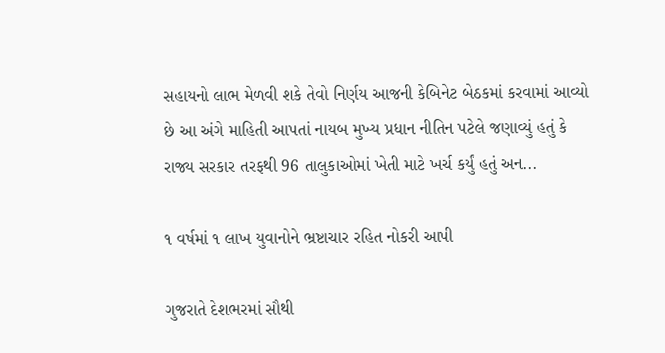સહાયનો લાભ મેળવી શકે તેવો નિર્ણય આજની કેબિનેટ બેઠકમાં કરવામાં આવ્યો છે આ અંગે માહિતી આપતાં નાયબ મુખ્ય પ્રધાન નીતિન પટેલે જણાવ્યું હતું કે રાજ્ય સરકાર તરફથી 96 તાલુકાઓમાં ખેતી માટે ખર્ચ કર્યું હતું અન...

૧ વર્ષમાં ૧ લાખ યુવાનોને ભ્રષ્ટાચાર રહિત નોકરી આપી

ગુજરાતે દેશભરમાં સૌથી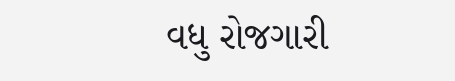વધુ રોજગારી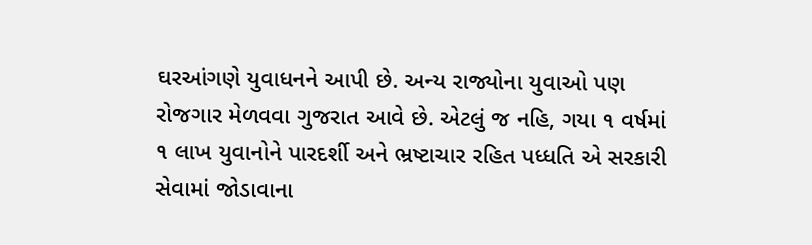ઘરઆંગણે યુવાધનને આપી છે. અન્ય રાજ્યોના યુવાઓ પણ રોજગાર મેળવવા ગુજરાત આવે છે. એટલું જ નહિ, ગયા ૧ વર્ષમાં ૧ લાખ યુવાનોને પારદર્શી અને ભ્રષ્ટાચાર રહિત પધ્ધતિ એ સરકારી સેવામાં જોડાવાના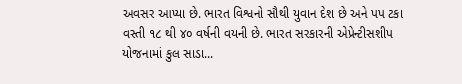અવસર આપ્યા છે. ભારત વિશ્વનો સૌથી યુવાન દેશ છે અને પપ ટકા વસ્તી ૧૮ થી ૪૦ વર્ષની વયની છે. ભારત સરકારની એપ્રેન્ટીસશીપ યોજનામાં કુલ સાડા...